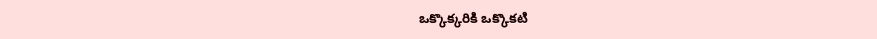ఒక్కొక్కరికి ఒక్కొకటి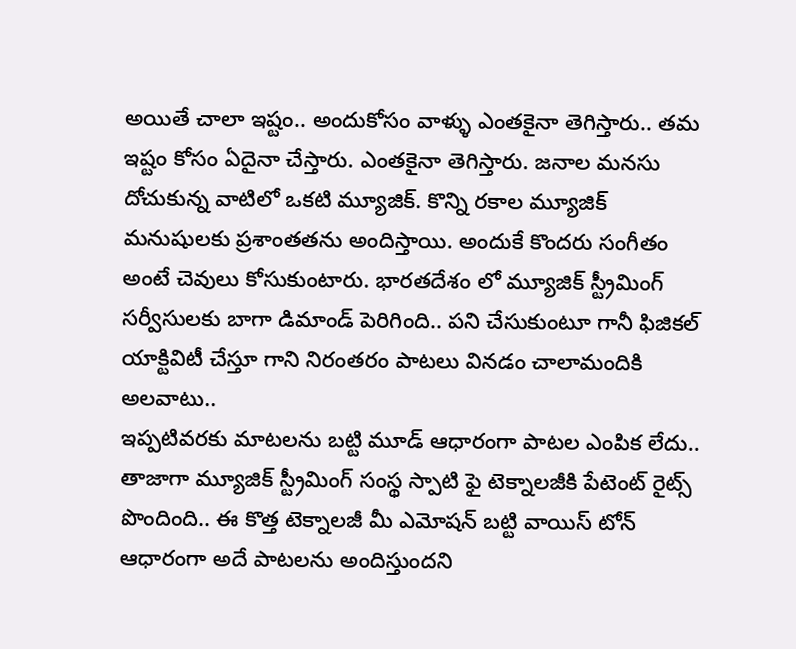అయితే చాలా ఇష్టం.. అందుకోసం వాళ్ళు ఎంతకైనా తెగిస్తారు.. తమ ఇష్టం కోసం ఏదైనా చేస్తారు. ఎంతకైనా తెగిస్తారు. జనాల మనసు దోచుకున్న వాటిలో ఒకటి మ్యూజిక్. కొన్ని రకాల మ్యూజిక్ మనుషులకు ప్రశాంతతను అందిస్తాయి. అందుకే కొందరు సంగీతం అంటే చెవులు కోసుకుంటారు. భారతదేశం లో మ్యూజిక్ స్ట్రీమింగ్ సర్వీసులకు బాగా డిమాండ్ పెరిగింది.. పని చేసుకుంటూ గానీ ఫిజికల్ యాక్టివిటీ చేస్తూ గాని నిరంతరం పాటలు వినడం చాలామందికి అలవాటు..
ఇప్పటివరకు మాటలను బట్టి మూడ్ ఆధారంగా పాటల ఎంపిక లేదు.. తాజాగా మ్యూజిక్ స్ట్రీమింగ్ సంస్థ స్పాటి ఫై టెక్నాలజీకి పేటెంట్ రైట్స్ పొందింది.. ఈ కొత్త టెక్నాలజీ మీ ఎమోషన్ బట్టి వాయిస్ టోన్ ఆధారంగా అదే పాటలను అందిస్తుందని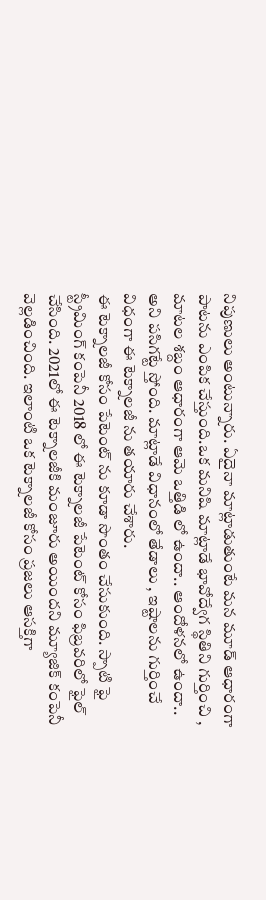నిపుణులు అంటున్నారు. ఏదైనా మాట్లాడుతుంటే మన మూడ్ ఆధారంగా పాటను ఎంపిక చేస్తుంది.ఒక మనిషి మాట్లాడే భావోద్వేగ స్థితిని గుర్తించి , మాటల శబ్దం ఆధారంగా ఆమె ఒత్తిడి లో ఉందా.. ఆందోళనలో ఉందా.. అని పసిగట్టే స్తోంది. మాట్లాడే విధానంలో తేడాలు , ఇష్టాలను గుర్తించే విధంగా ఈ టెక్నాలజీ ను తయారు చేశారు.
ఈ టెక్నాలజీ కోసం పేటెంట్ ను కూడా సొంతం చేసుకుంది. స్పాటి ఫై స్ట్రీమింగ్ కంపెనీ 2018 లో ఈ టెక్నాలజీ పేటెంట్ కోసం ఫిబ్రవరిలో ఫైల్ చేసింది. 2021లో ఈ టెక్నాలజీకి మంజూరు అయిందని మ్యూజిక్ కంపెనీ వెల్లడించింది. ఇలాంటి ఒక టెక్నాలజీ కోసం ప్రజలు ఆసక్తిగా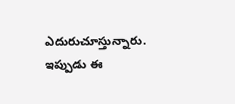ఎదురుచూస్తున్నారు. ఇప్పుడు ఈ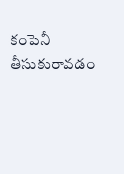కంపెనీ తీసుకురావడం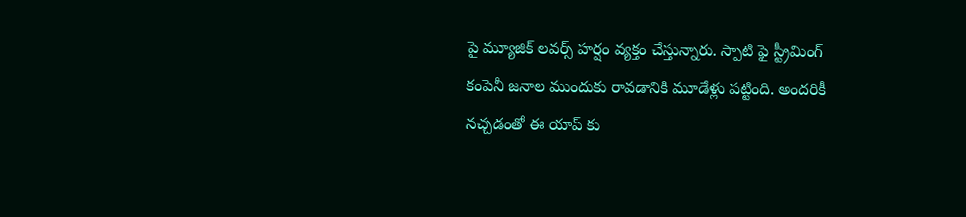పై మ్యూజిక్ లవర్స్ హర్షం వ్యక్తం చేస్తున్నారు. స్పాటి ఫై స్ట్రీమింగ్ కంపెనీ జనాల ముందుకు రావడానికి మూడేళ్లు పట్టింది. అందరికీ నచ్చడంతో ఈ యాప్ కు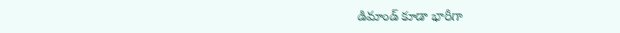డిమాండ్ కూడా భారీగా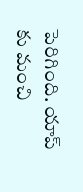పెరిగింది. యాప్ కు మంచి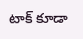టాక్ కూడా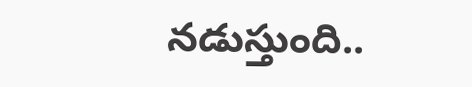నడుస్తుంది..